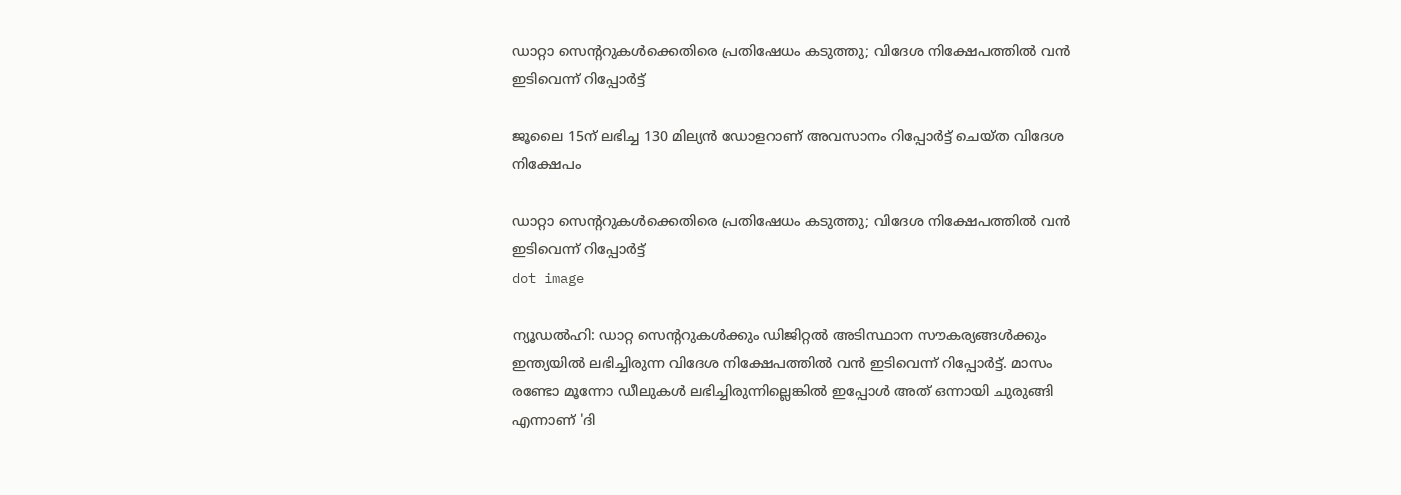ഡാറ്റാ സെന്ററുകള്‍ക്കെതിരെ പ്രതിഷേധം കടുത്തു; വിദേശ നിക്ഷേപത്തില്‍ വന്‍ ഇടിവെന്ന് റിപ്പോര്‍ട്ട്

ജൂലൈ 15ന് ലഭിച്ച 130 മില്യന്‍ ഡോളറാണ് അവസാനം റിപ്പോര്‍ട്ട് ചെയ്ത വിദേശ നിക്ഷേപം

ഡാറ്റാ സെന്ററുകള്‍ക്കെതിരെ പ്രതിഷേധം കടുത്തു; വിദേശ നിക്ഷേപത്തില്‍ വന്‍ ഇടിവെന്ന് റിപ്പോര്‍ട്ട്
dot image

ന്യൂഡല്‍ഹി: ഡാറ്റ സെന്ററുകള്‍ക്കും ഡിജിറ്റല്‍ അടിസ്ഥാന സൗകര്യങ്ങള്‍ക്കും ഇന്ത്യയില്‍ ലഭിച്ചിരുന്ന വിദേശ നിക്ഷേപത്തില്‍ വന്‍ ഇടിവെന്ന് റിപ്പോര്‍ട്ട്. മാസം രണ്ടോ മൂന്നോ ഡീലുകള്‍ ലഭിച്ചിരുന്നില്ലെങ്കില്‍ ഇപ്പോള്‍ അത് ഒന്നായി ചുരുങ്ങി എന്നാണ് 'ദി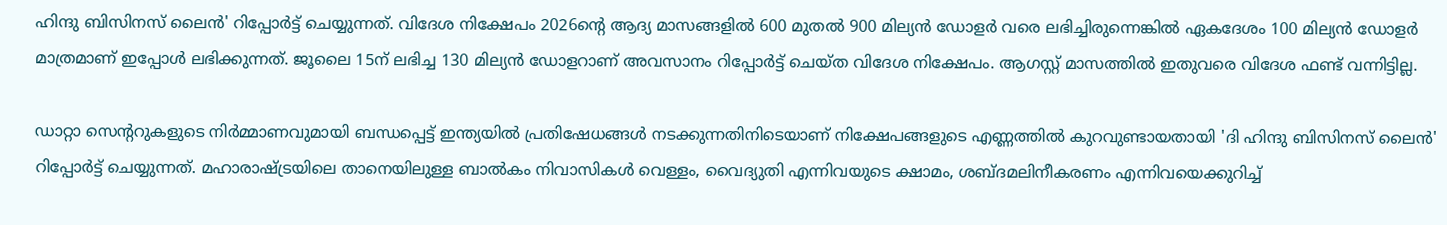ഹിന്ദു ബിസിനസ് ലൈന്‍' റിപ്പോര്‍ട്ട് ചെയ്യുന്നത്. വിദേശ നിക്ഷേപം 2026ന്റെ ആദ്യ മാസങ്ങളില്‍ 600 മുതല്‍ 900 മില്യന്‍ ഡോളര്‍ വരെ ലഭിച്ചിരുന്നെങ്കില്‍ ഏകദേശം 100 മില്യന്‍ ഡോളര്‍ മാത്രമാണ് ഇപ്പോള്‍ ലഭിക്കുന്നത്. ജൂലൈ 15ന് ലഭിച്ച 130 മില്യന്‍ ഡോളറാണ് അവസാനം റിപ്പോര്‍ട്ട് ചെയ്ത വിദേശ നിക്ഷേപം. ആഗസ്റ്റ് മാസത്തില്‍ ഇതുവരെ വിദേശ ഫണ്ട് വന്നിട്ടില്ല.

ഡാറ്റാ സെന്ററുകളുടെ നിര്‍മ്മാണവുമായി ബന്ധപ്പെട്ട് ഇന്ത്യയില്‍ പ്രതിഷേധങ്ങള്‍ നടക്കുന്നതിനിടെയാണ് നിക്ഷേപങ്ങളുടെ എണ്ണത്തില്‍ കുറവുണ്ടായതായി 'ദി ഹിന്ദു ബിസിനസ് ലൈന്‍' റിപ്പോര്‍ട്ട് ചെയ്യുന്നത്. മഹാരാഷ്ട്രയിലെ താനെയിലുള്ള ബാല്‍കം നിവാസികള്‍ വെള്ളം, വൈദ്യുതി എന്നിവയുടെ ക്ഷാമം, ശബ്ദമലിനീകരണം എന്നിവയെക്കുറിച്ച്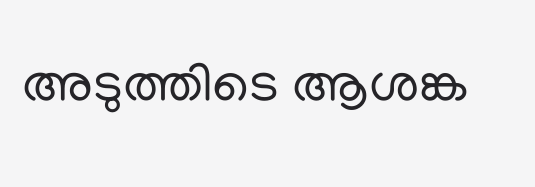അടുത്തിടെ ആശങ്ക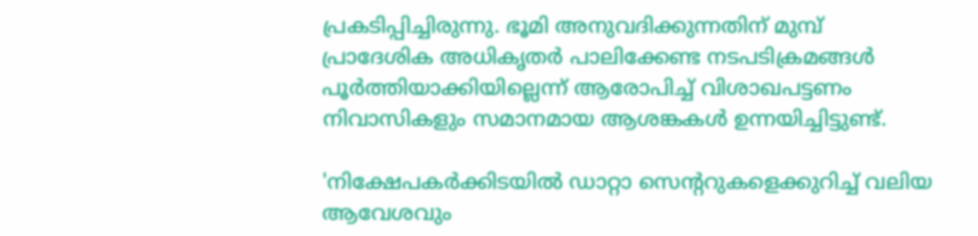പ്രകടിപ്പിച്ചിരുന്നു. ഭൂമി അനുവദിക്കുന്നതിന് മുമ്പ് പ്രാദേശിക അധികൃതര്‍ പാലിക്കേണ്ട നടപടിക്രമങ്ങള്‍ പൂര്‍ത്തിയാക്കിയില്ലെന്ന് ആരോപിച്ച് വിശാഖപട്ടണം നിവാസികളും സമാനമായ ആശങ്കകള്‍ ഉന്നയിച്ചിട്ടുണ്ട്.

'നിക്ഷേപകര്‍ക്കിടയില്‍ ഡാറ്റാ സെന്ററുകളെക്കുറിച്ച് വലിയ ആവേശവും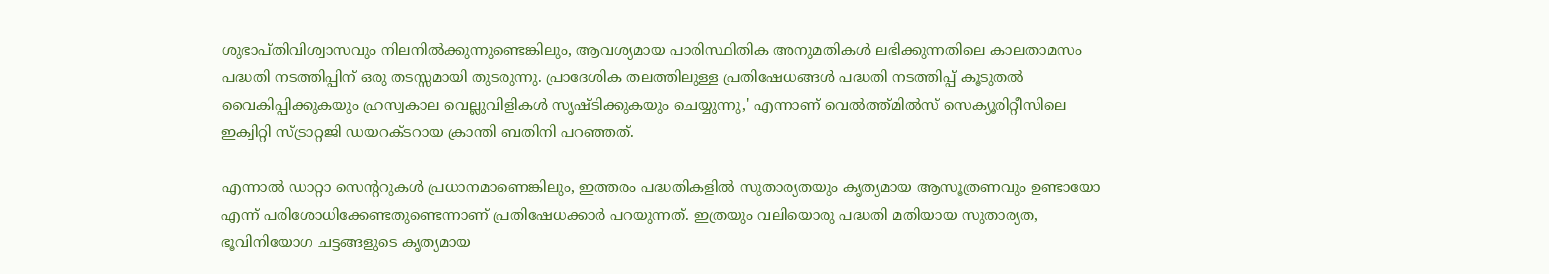ശുഭാപ്തിവിശ്വാസവും നിലനില്‍ക്കുന്നുണ്ടെങ്കിലും, ആവശ്യമായ പാരിസ്ഥിതിക അനുമതികള്‍ ലഭിക്കുന്നതിലെ കാലതാമസം പദ്ധതി നടത്തിപ്പിന് ഒരു തടസ്സമായി തുടരുന്നു. പ്രാദേശിക തലത്തിലുള്ള പ്രതിഷേധങ്ങള്‍ പദ്ധതി നടത്തിപ്പ് കൂടുതല്‍ വൈകിപ്പിക്കുകയും ഹ്രസ്വകാല വെല്ലുവിളികള്‍ സൃഷ്ടിക്കുകയും ചെയ്യുന്നു,' എന്നാണ് വെല്‍ത്ത്മില്‍സ് സെക്യൂരിറ്റീസിലെ ഇക്വിറ്റി സ്ട്രാറ്റജി ഡയറക്ടറായ ക്രാന്തി ബതിനി പറഞ്ഞത്.

എന്നാല്‍ ഡാറ്റാ സെന്ററുകള്‍ പ്രധാനമാണെങ്കിലും, ഇത്തരം പദ്ധതികളില്‍ സുതാര്യതയും കൃത്യമായ ആസൂത്രണവും ഉണ്ടായോ എന്ന് പരിശോധിക്കേണ്ടതുണ്ടെന്നാണ് പ്രതിഷേധക്കാര്‍ പറയുന്നത്. ഇത്രയും വലിയൊരു പദ്ധതി മതിയായ സുതാര്യത, ഭൂവിനിയോഗ ചട്ടങ്ങളുടെ കൃത്യമായ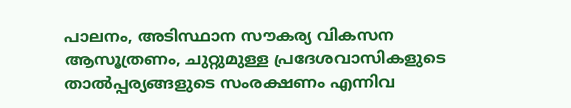പാലനം, അടിസ്ഥാന സൗകര്യ വികസന ആസൂത്രണം, ചുറ്റുമുള്ള പ്രദേശവാസികളുടെ താല്‍പ്പര്യങ്ങളുടെ സംരക്ഷണം എന്നിവ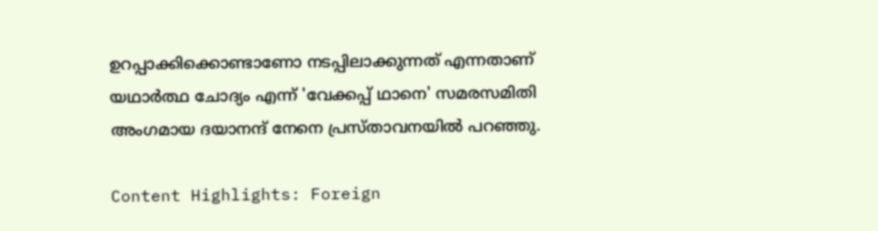ഉറപ്പാക്കിക്കൊണ്ടാണോ നടപ്പിലാക്കുന്നത് എന്നതാണ് യഥാര്‍ത്ഥ ചോദ്യം എന്ന് 'വേക്കപ്പ് ഥാനെ' സമരസമിതി അംഗമായ ദയാനന്ദ് നേനെ പ്രസ്താവനയില്‍ പറഞ്ഞു.

Content Highlights: Foreign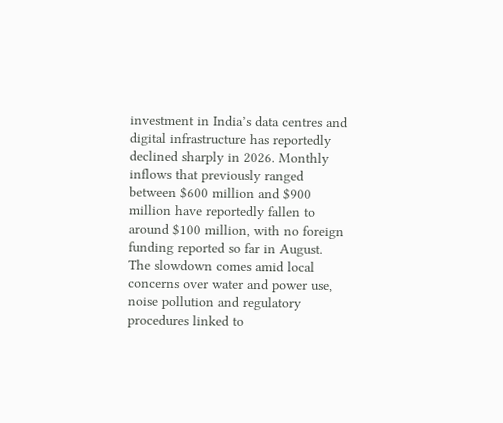investment in India’s data centres and digital infrastructure has reportedly declined sharply in 2026. Monthly inflows that previously ranged between $600 million and $900 million have reportedly fallen to around $100 million, with no foreign funding reported so far in August. The slowdown comes amid local concerns over water and power use, noise pollution and regulatory procedures linked to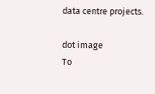data centre projects.

dot image
To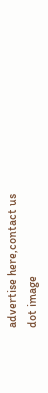advertise here,contact us
dot image